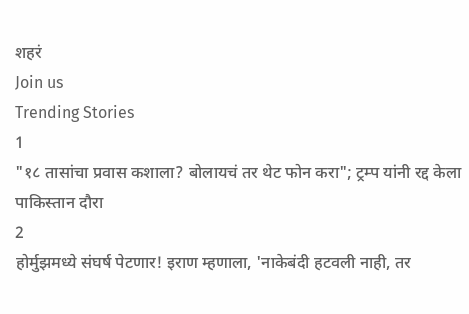शहरं
Join us
Trending Stories
1
"१८ तासांचा प्रवास कशाला? बोलायचं तर थेट फोन करा"; ट्रम्प यांनी रद्द केला पाकिस्तान दौरा
2
होर्मुझमध्ये संघर्ष पेटणार! इराण म्हणाला, 'नाकेबंदी हटवली नाही, तर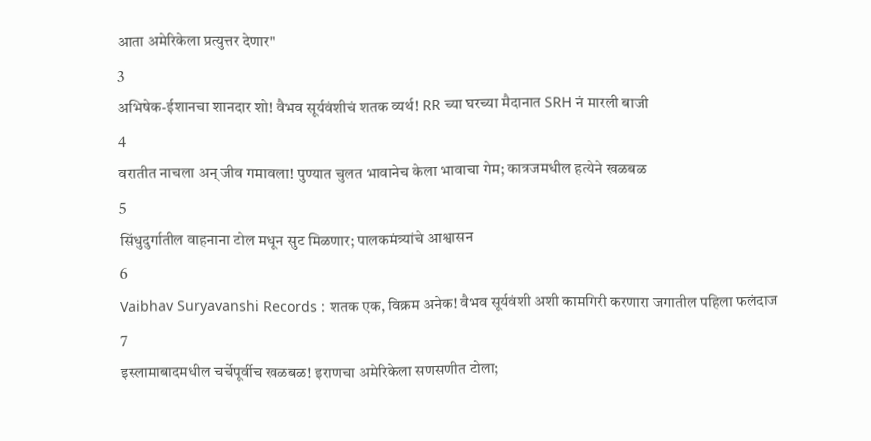आता अमेरिकेला प्रत्युत्तर देणार"
3
अभिषेक-ईशानचा शानदार शो! वैभव सूर्यवंशीचं शतक व्यर्थ! RR च्या घरच्या मैदानात SRH नं मारली बाजी
4
वरातीत नाचला अन् जीव गमावला! पुण्यात चुलत भावानेच केला भावाचा गेम; कात्रजमधील हत्येने खळबळ
5
सिंधुदुर्गातील वाहनाना टोल मधून सुट मिळणार; पालकमंत्र्यांचे आश्वासन
6
Vaibhav Suryavanshi Records : शतक एक, विक्रम अनेक! वैभव सूर्यवंशी अशी कामगिरी करणारा जगातील पहिला फलंदाज
7
इस्लामाबादमधील चर्चेपूर्वीच खळबळ! इराणचा अमेरिकेला सणसणीत टोला;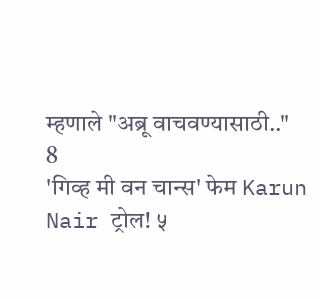म्हणाले "अब्रू वाचवण्यासाठी.."
8
'गिव्ह मी वन चान्स' फेम Karun Nair ट्रोल! ५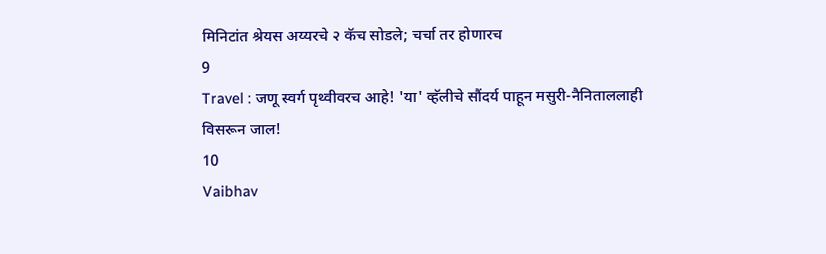मिनिटांत श्रेयस अय्यरचे २ कॅच सोडले; चर्चा तर होणारच
9
Travel : जणू स्वर्ग पृथ्वीवरच आहे! 'या' व्हॅलीचे सौंदर्य पाहून मसुरी-नैनिताललाही विसरून जाल!
10
Vaibhav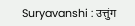Suryavanshi : उत्तुंग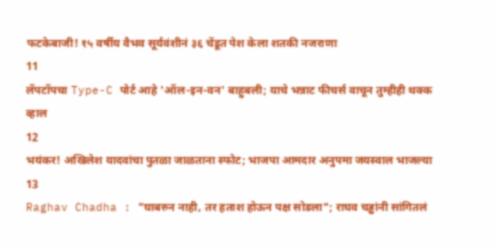फटकेबाजी! १५ वर्षीय वैभव सूर्यवंशीनं ३६ चेंडूत पेश केला शतकी नजराणा
11
लॅपटॉपचा Type-C पोर्ट आहे 'ऑल-इन-वन' बाहुबली; याचे भन्नाट फीचर्स वाचून तुम्हीही थक्क व्हाल
12
भयंकर! अखिलेश यादवांचा पुतळा जाळताना स्फोट; भाजपा आमदार अनुपमा जयस्वाल भाजल्या
13
Raghav Chadha : "घाबरुन नाही, तर हताश होऊन पक्ष सोडला"; राघव चड्ढांनी सांगितलं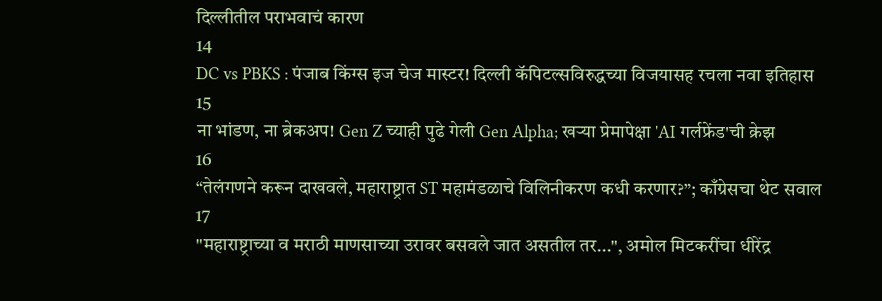दिल्लीतील पराभवाचं कारण
14
DC vs PBKS : पंजाब किंग्स इज चेज मास्टर! दिल्ली कॅपिटल्सविरुद्धच्या विजयासह रचला नवा इतिहास
15
ना भांडण, ना ब्रेकअप! Gen Z च्याही पुढे गेली Gen Alpha; खऱ्या प्रेमापेक्षा 'AI गर्लफ्रेंड'ची क्रेझ
16
“तेलंगणने करून दाखवले, महाराष्ट्रात ST महामंडळाचे विलिनीकरण कधी करणार?”; काँग्रेसचा थेट सवाल
17
"महाराष्ट्राच्या व मराठी माणसाच्या उरावर बसवले जात असतील तर...", अमोल मिटकरींचा धीरेंद्र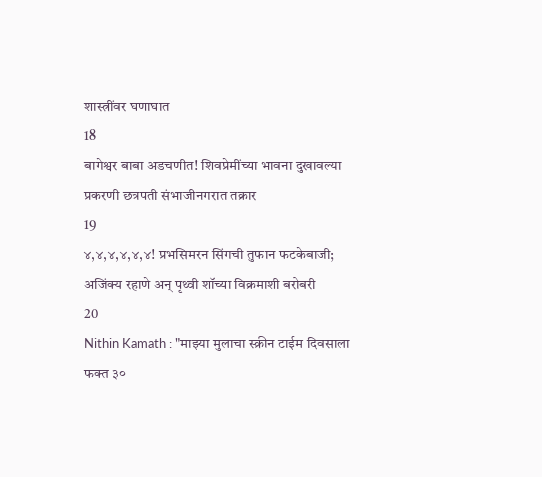शास्त्रींवर घणाघात
18
बागेश्वर बाबा अडचणीत! शिवप्रेमींच्या भावना दुखावल्या प्रकरणी छत्रपती संभाजीनगरात तक्रार
19
४,४,४,४,४,४! प्रभसिमरन सिंगची तुफान फटकेबाजी; अजिंक्य रहाणे अन् पृथ्वी शॉच्या विक्रमाशी बरोबरी
20
Nithin Kamath : "माझ्या मुलाचा स्क्रीन टाईम दिवसाला फक्त ३०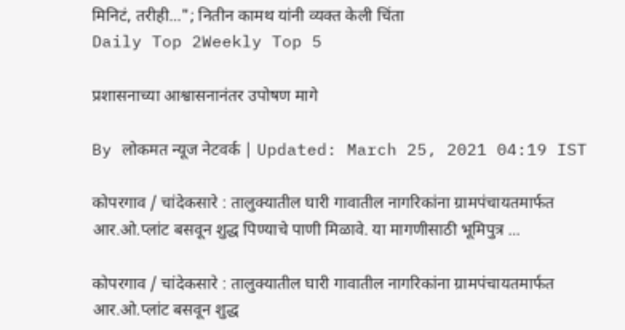मिनिटं, तरीही..."; नितीन कामथ यांनी व्यक्त केली चिंता
Daily Top 2Weekly Top 5

प्रशासनाच्या आश्वासनानंतर उपोषण मागे

By लोकमत न्यूज नेटवर्क | Updated: March 25, 2021 04:19 IST

कोपरगाव / चांदेकसारे : तालुक्यातील घारी गावातील नागरिकांना ग्रामपंचायतमार्फत आर.ओ.प्लांट बसवून शुद्ध पिण्याचे पाणी मिळावे. या मागणीसाठी भूमिपुत्र ...

कोपरगाव / चांदेकसारे : तालुक्यातील घारी गावातील नागरिकांना ग्रामपंचायतमार्फत आर.ओ.प्लांट बसवून शुद्ध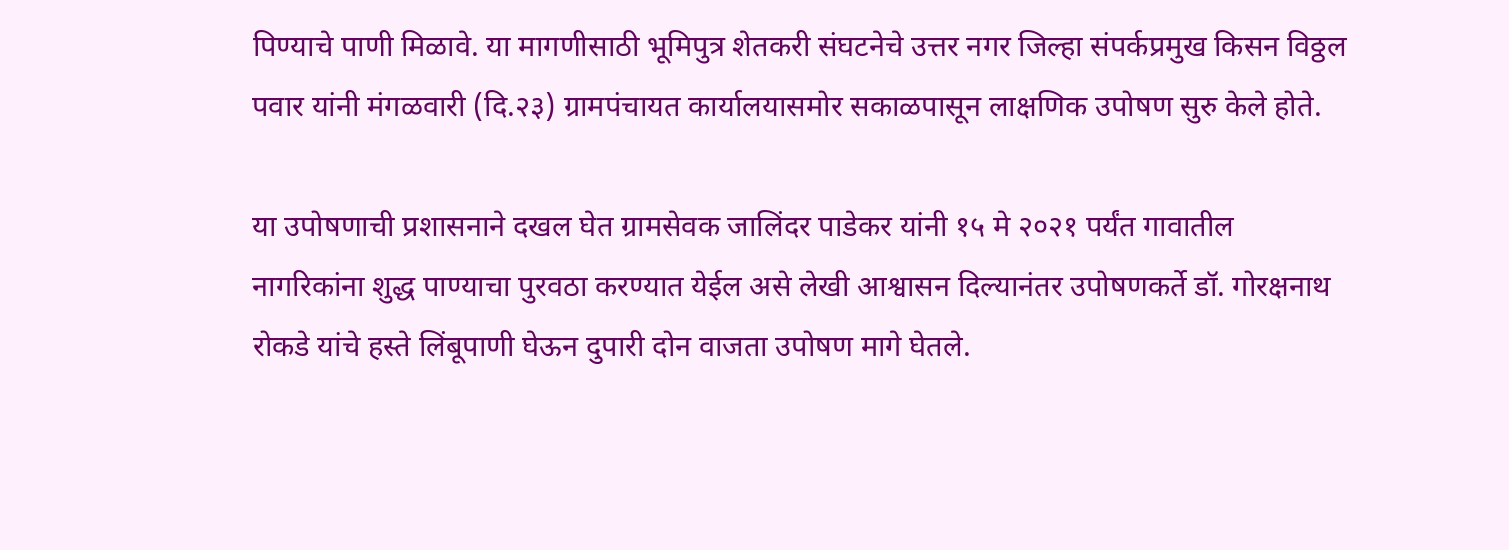पिण्याचे पाणी मिळावे. या मागणीसाठी भूमिपुत्र शेतकरी संघटनेचे उत्तर नगर जिल्हा संपर्कप्रमुख किसन विठ्ठल पवार यांनी मंगळवारी (दि.२३) ग्रामपंचायत कार्यालयासमोर सकाळपासून लाक्षणिक उपोषण सुरु केले होते.

या उपोषणाची प्रशासनाने दखल घेत ग्रामसेवक जालिंदर पाडेकर यांनी १५ मे २०२१ पर्यंत गावातील नागरिकांना शुद्ध पाण्याचा पुरवठा करण्यात येईल असे लेखी आश्वासन दिल्यानंतर उपोषणकर्ते डॉ. गोरक्षनाथ रोकडे यांचे हस्ते लिंबूपाणी घेऊन दुपारी दोन वाजता उपोषण मागे घेतले.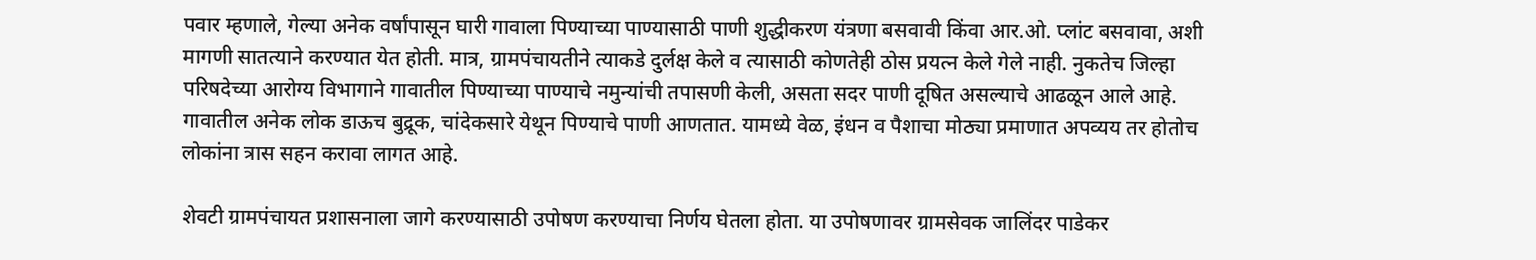पवार म्हणाले, गेल्या अनेक वर्षांपासून घारी गावाला पिण्याच्या पाण्यासाठी पाणी शुद्धीकरण यंत्रणा बसवावी किंवा आर.ओ. प्लांट बसवावा, अशी मागणी सातत्याने करण्यात येत होती. मात्र, ग्रामपंचायतीने त्याकडे दुर्लक्ष केले व त्यासाठी कोणतेही ठोस प्रयत्न केले गेले नाही. नुकतेच जिल्हा परिषदेच्या आरोग्य विभागाने गावातील पिण्याच्या पाण्याचे नमुन्यांची तपासणी केली, असता सदर पाणी दूषित असल्याचे आढळून आले आहे. गावातील अनेक लोक डाऊच बुद्रूक, चांदेकसारे येथून पिण्याचे पाणी आणतात. यामध्ये वेळ, इंधन व पैशाचा मोठ्या प्रमाणात अपव्यय तर होतोच लोकांना त्रास सहन करावा लागत आहे.

शेवटी ग्रामपंचायत प्रशासनाला जागे करण्यासाठी उपोषण करण्याचा निर्णय घेतला होता. या उपोषणावर ग्रामसेवक जालिंदर पाडेकर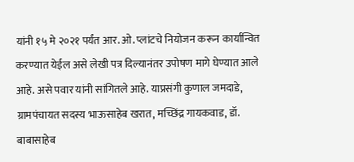यांनी १५ मे २०२१ पर्यंत आर. ओ. प्लांटचे नियोजन करून कार्यान्वित करण्यात येईल असे लेखी पत्र दिल्यानंतर उपोषण मागे घेण्यात आले आहे. असे पवार यांनी सांगितले आहे. याप्रसंगी कुणाल जमदाडे, ग्रामपंचायत सदस्य भाऊसाहेब खरात, मच्छिंद्र गायकवाड, डॉ. बाबासाहेब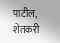पाटील, शेतकरी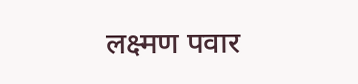लक्ष्मण पवार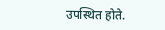उपस्थित होते.